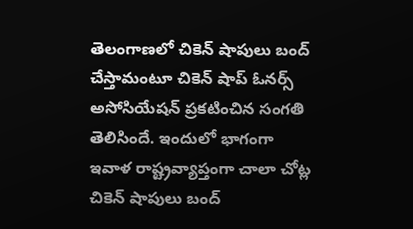తెలంగాణలో చికెన్ షాపులు బంద్ చేస్తామంటూ చికెన్ షాప్ ఓనర్స్ అసోసియేషన్ ప్రకటించిన సంగతి తెలిసిందే. ఇందులో భాగంగా ఇవాళ రాష్ట్రవ్యాప్తంగా చాలా చోట్ల చికెన్ షాపులు బంద్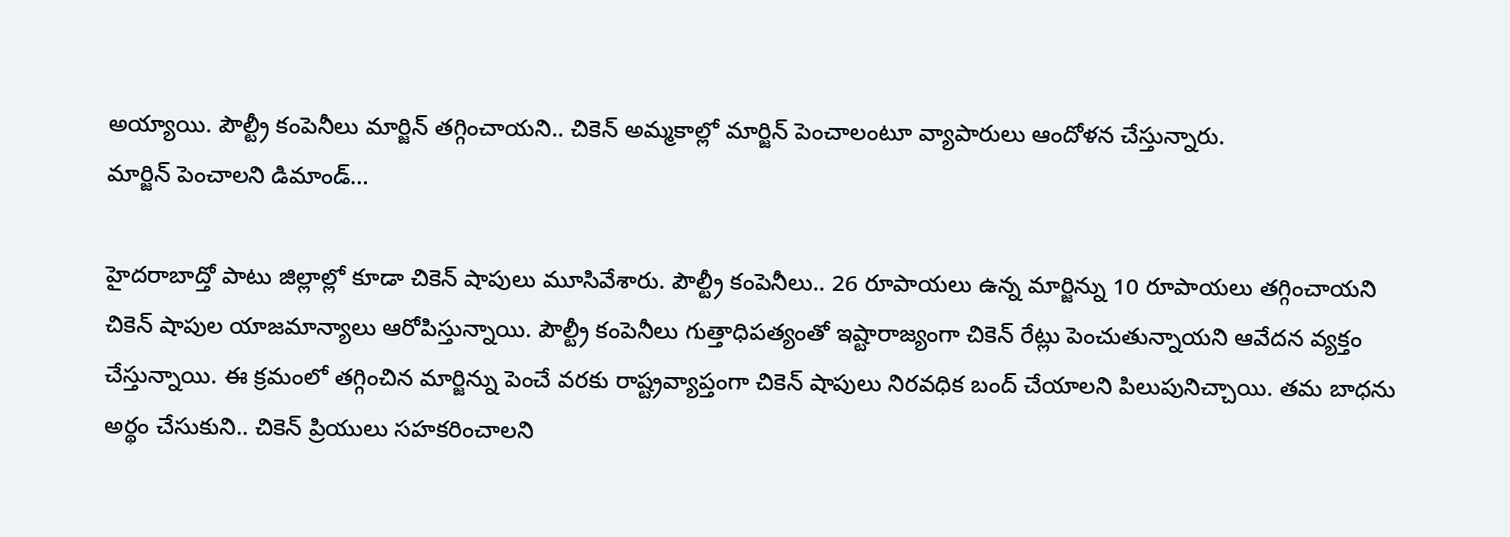అయ్యాయి. పౌల్ట్రీ కంపెనీలు మార్జిన్ తగ్గించాయని.. చికెన్ అమ్మకాల్లో మార్జిన్ పెంచాలంటూ వ్యాపారులు ఆందోళన చేస్తున్నారు.
మార్జిన్ పెంచాలని డిమాండ్…

హైదరాబాద్తో పాటు జిల్లాల్లో కూడా చికెన్ షాపులు మూసివేశారు. పౌల్ట్రీ కంపెనీలు.. 26 రూపాయలు ఉన్న మార్జిన్ను 10 రూపాయలు తగ్గించాయని చికెన్ షాపుల యాజమాన్యాలు ఆరోపిస్తున్నాయి. పౌల్ట్రీ కంపెనీలు గుత్తాధిపత్యంతో ఇష్టారాజ్యంగా చికెన్ రేట్లు పెంచుతున్నాయని ఆవేదన వ్యక్తం చేస్తున్నాయి. ఈ క్రమంలో తగ్గించిన మార్జిన్ను పెంచే వరకు రాష్ట్రవ్యాప్తంగా చికెన్ షాపులు నిరవధిక బంద్ చేయాలని పిలుపునిచ్చాయి. తమ బాధను అర్థం చేసుకుని.. చికెన్ ప్రియులు సహకరించాలని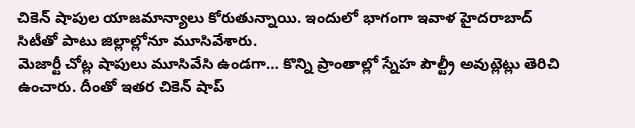చికెన్ షాపుల యాజమాన్యాలు కోరుతున్నాయి. ఇందులో భాగంగా ఇవాళ హైదరాబాద్ సిటీతో పాటు జిల్లాల్లోనూ మూసివేశారు.
మెజార్టీ చోట్ల షాపులు మూసివేసి ఉండగా… కొన్ని ప్రాంతాల్లో స్నేహ పౌల్ట్రీ అవుట్లెట్లు తెరిచి ఉంచారు. దీంతో ఇతర చికెన్ షాప్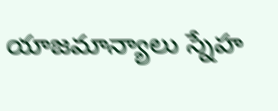యాజమాన్యాలు స్నేహ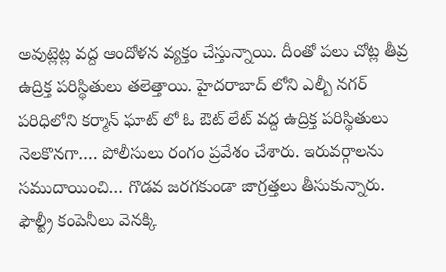అవుట్లెట్ల వద్ద ఆందోళన వ్యక్తం చేస్తున్నాయి. దీంతో పలు చోట్ల తీవ్ర ఉద్రిక్త పరిస్థితులు తలెత్తాయి. హైదరాబాద్ లోని ఎల్బీ నగర్ పరిధిలోని కర్మాన్ ఘాట్ లో ఓ ఔట్ లేట్ వద్ద ఉద్రిక్త పరిస్థితులు నెలకొనగా…. పోలీసులు రంగం ప్రవేశం చేశారు. ఇరువర్గాలను సముదాయించి… గొడవ జరగకుండా జాగ్రత్తలు తీసుకున్నారు.
ఫౌల్ట్రీ కంపెనీలు వెనక్కి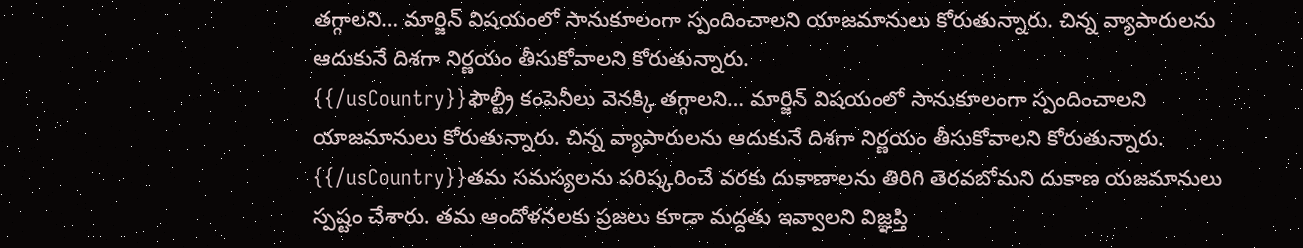తగ్గాలని… మార్జిన్ విషయంలో సానుకూలంగా స్పందించాలని యాజమానులు కోరుతున్నారు. చిన్న వ్యాపారులను ఆదుకునే దిశగా నిర్ణయం తీసుకోవాలని కోరుతున్నారు.
{{/usCountry}}ఫౌల్ట్రీ కంపెనీలు వెనక్కి తగ్గాలని… మార్జిన్ విషయంలో సానుకూలంగా స్పందించాలని యాజమానులు కోరుతున్నారు. చిన్న వ్యాపారులను ఆదుకునే దిశగా నిర్ణయం తీసుకోవాలని కోరుతున్నారు.
{{/usCountry}}తమ సమస్యలను పరిష్కరించే వరకు దుకాణాలను తిరిగి తెరవబోమని దుకాణ యజమానులు స్పష్టం చేశారు. తమ ఆందోళనలకు ప్రజలు కూడా మద్దతు ఇవ్వాలని విజ్ఞప్తి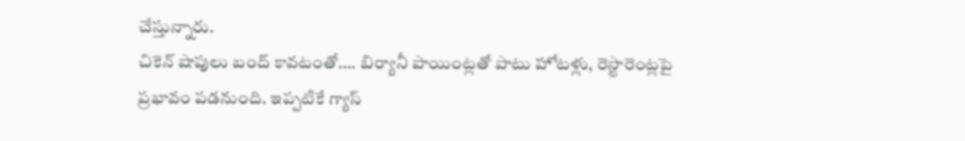చేస్తున్నారు.
చికెన్ షాపులు బంద్ కావటంతో…. బిర్యానీ పాయింట్లతో పాటు హోటళ్లు, రెస్టారెంట్లపై ప్రభావం పడనుంది. ఇప్పటికే గ్యాస్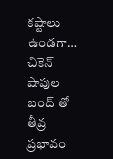కష్టాలు ఉండగా… చికెన్ షాపుల బంద్ తో తీవ్ర ప్రభావం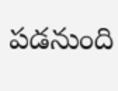పడనుంది